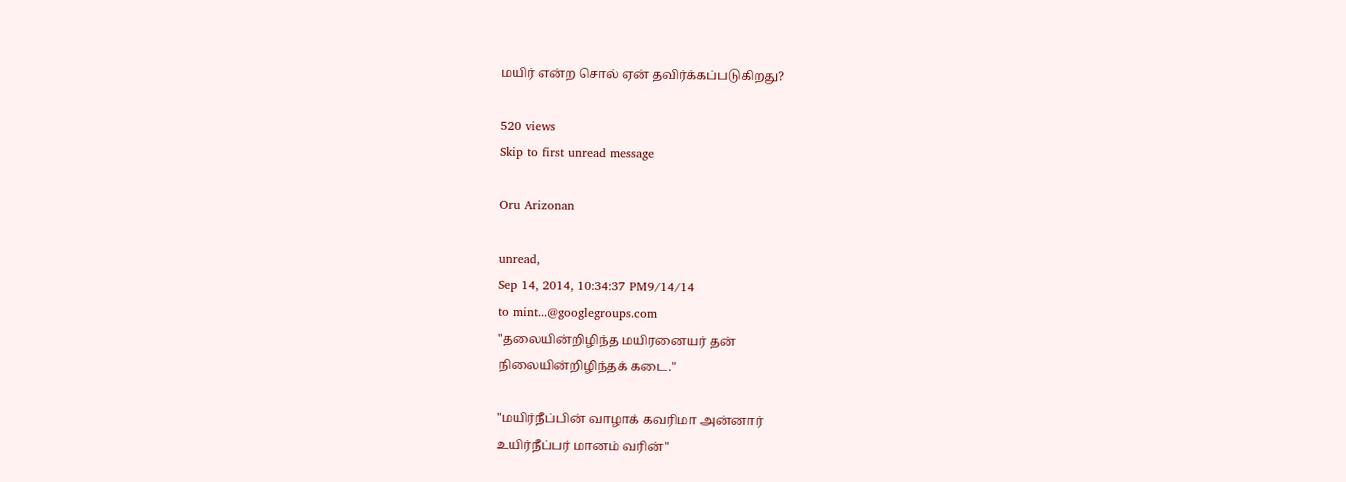மயிர் என்ற சொல் ஏன் தவிர்க்கப்படுகிறது?

520 views
Skip to first unread message

Oru Arizonan

unread,
Sep 14, 2014, 10:34:37 PM9/14/14
to mint...@googlegroups.com
"தலையின்றிழிந்த மயிரனையர் தன்
நிலையின்றிழிந்தக் கடை."

"மயிர்நீப்பின் வாழாக் கவரிமா அன்னார்
உயிர்நீப்பர் மானம் வரின்"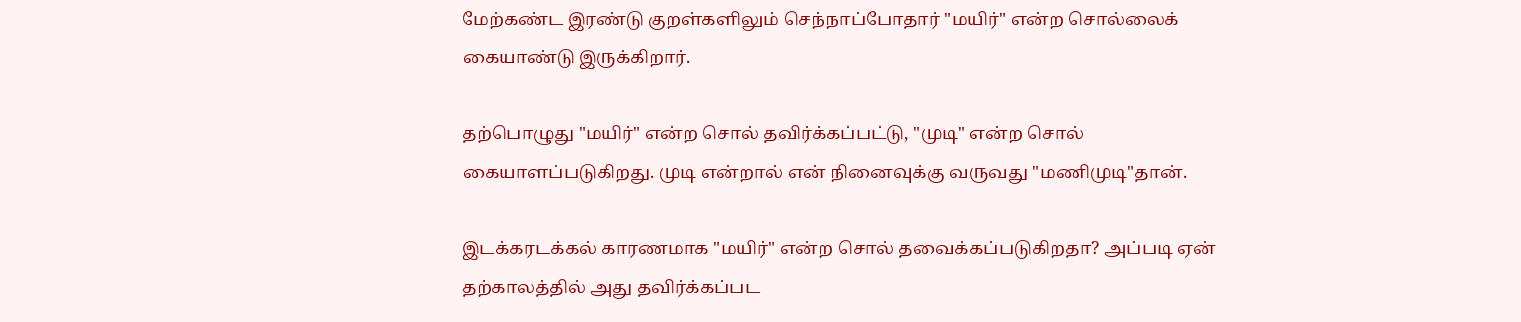மேற்கண்ட இரண்டு குறள்களிலும் செந்நாப்போதார் "மயிர்" என்ற சொல்லைக்
கையாண்டு இருக்கிறார்.

தற்பொழுது "மயிர்" என்ற சொல் தவிர்க்கப்பட்டு, "முடி" என்ற சொல்
கையாளப்படுகிறது. முடி என்றால் என் நினைவுக்கு வருவது "மணிமுடி"தான்.

இடக்கரடக்கல் காரணமாக "மயிர்" என்ற சொல் தவைக்கப்படுகிறதா? அப்படி ஏன்
தற்காலத்தில் அது தவிர்க்கப்பட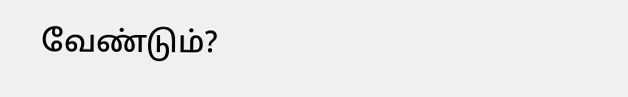வேண்டும்?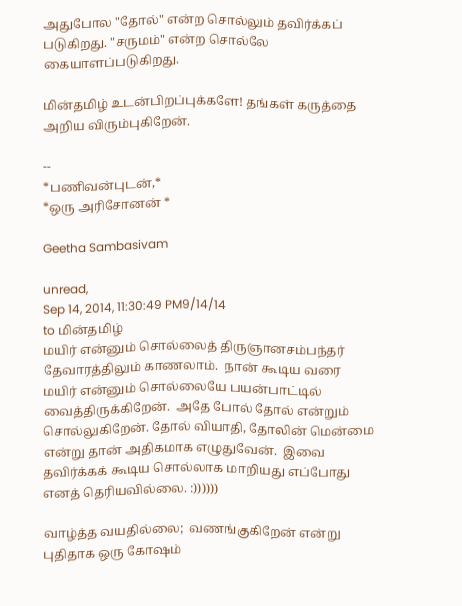அதுபோல "தோல்" என்ற சொல்லும் தவிர்க்கப் படுகிறது. "சருமம்" என்ற சொல்லே
கையாளப்படுகிறது.

மின்தமிழ் உடன்பிறப்புக்களே! தங்கள் கருத்தை அறிய விரும்புகிறேன்.

--
*பணிவன்புடன்,*
*ஒரு அரிசோனன் *

Geetha Sambasivam

unread,
Sep 14, 2014, 11:30:49 PM9/14/14
to மின்தமிழ்
மயிர் என்னும் சொல்லைத் திருஞானசம்பந்தர் தேவாரத்திலும் காணலாம்.  நான் கூடிய வரை மயிர் என்னும் சொல்லையே பயன்பாட்டில் வைத்திருக்கிறேன்.  அதே போல் தோல் என்றும் சொல்லுகிறேன். தோல் வியாதி, தோலின் மென்மை என்று தான் அதிகமாக எழுதுவேன்.  இவை தவிர்க்கக் கூடிய சொல்லாக மாறியது எப்போது எனத் தெரியவில்லை. :))))))

வாழ்த்த வயதில்லை;  வணங்குகிறேன் என்று புதிதாக ஒரு கோஷம்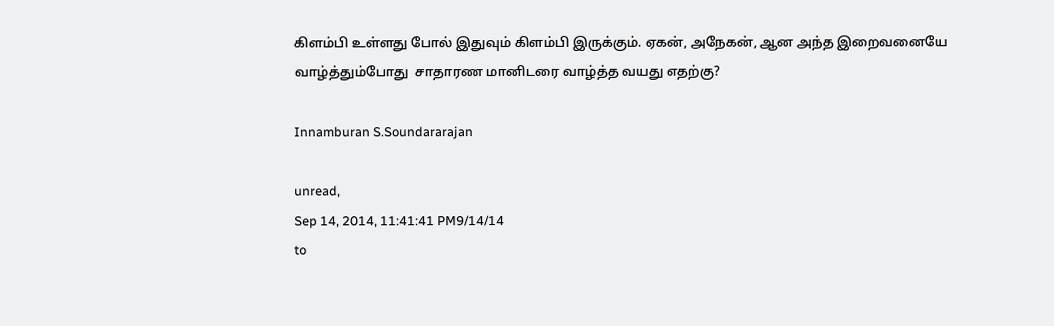கிளம்பி உள்ளது போல் இதுவும் கிளம்பி இருக்கும். ஏகன், அநேகன், ஆன அந்த இறைவனையே வாழ்த்தும்போது  சாதாரண மானிடரை வாழ்த்த வயது எதற்கு?

Innamburan S.Soundararajan

unread,
Sep 14, 2014, 11:41:41 PM9/14/14
to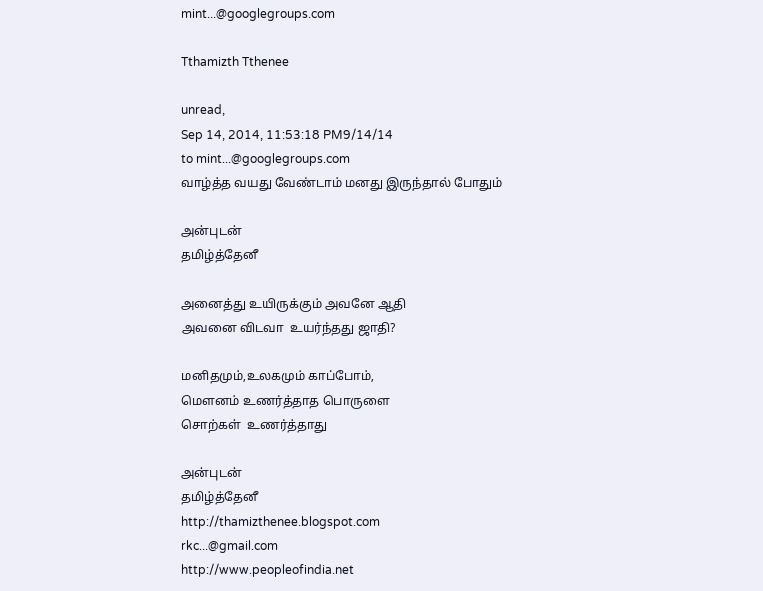mint...@googlegroups.com

Tthamizth Tthenee

unread,
Sep 14, 2014, 11:53:18 PM9/14/14
to mint...@googlegroups.com
வாழ்த்த வயது வேண்டாம் மனது இருந்தால் போதும்

அன்புடன்
தமிழ்த்தேனீ

அனைத்து உயிருக்கும் அவனே ஆதி
அவனை விடவா  உயர்ந்தது ஜாதி?

மனிதமும்,உலகமும் காப்போம்,
மௌனம் உணர்த்தாத பொருளை
சொற்கள்  உணர்த்தாது

அன்புடன்
தமிழ்த்தேனீ
http://thamizthenee.blogspot.com
rkc...@gmail.com
http://www.peopleofindia.net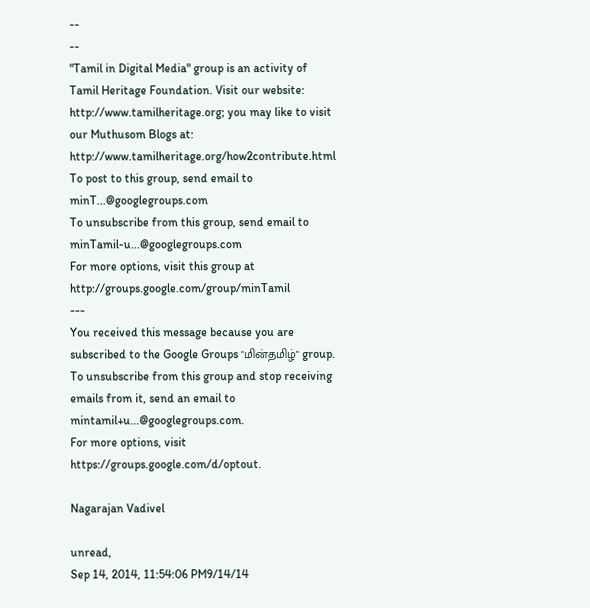--
--
"Tamil in Digital Media" group is an activity of Tamil Heritage Foundation. Visit our website: http://www.tamilheritage.org; you may like to visit our Muthusom Blogs at: http://www.tamilheritage.org/how2contribute.html To post to this group, send email to minT...@googlegroups.com
To unsubscribe from this group, send email to minTamil-u...@googlegroups.com
For more options, visit this group at http://groups.google.com/group/minTamil
---
You received this message because you are subscribed to the Google Groups "மின்தமிழ்" group.
To unsubscribe from this group and stop receiving emails from it, send an email to mintamil+u...@googlegroups.com.
For more options, visit https://groups.google.com/d/optout.

Nagarajan Vadivel

unread,
Sep 14, 2014, 11:54:06 PM9/14/14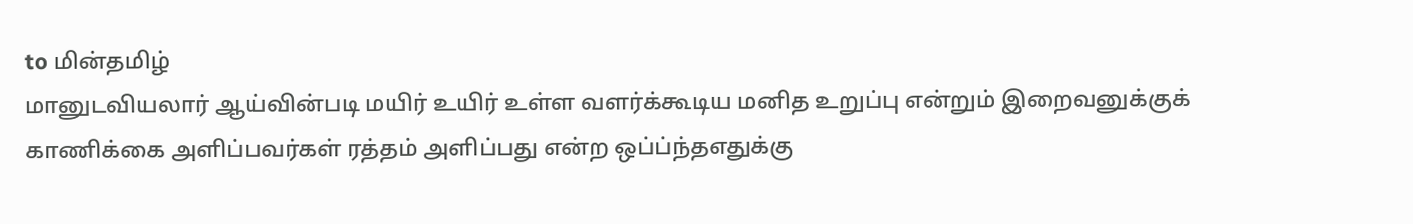to மின்தமிழ்
மானுடவியலார் ஆய்வின்படி மயிர் உயிர் உள்ள வளர்க்கூடிய மனித உறுப்பு என்றும் இறைவனுக்குக் காணிக்கை அளிப்பவர்கள் ரத்தம் அளிப்பது என்ற ஒப்ப்ந்தஎதுக்கு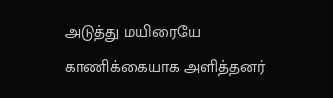அடுத்து மயிரையே காணிக்கையாக அளித்தனர்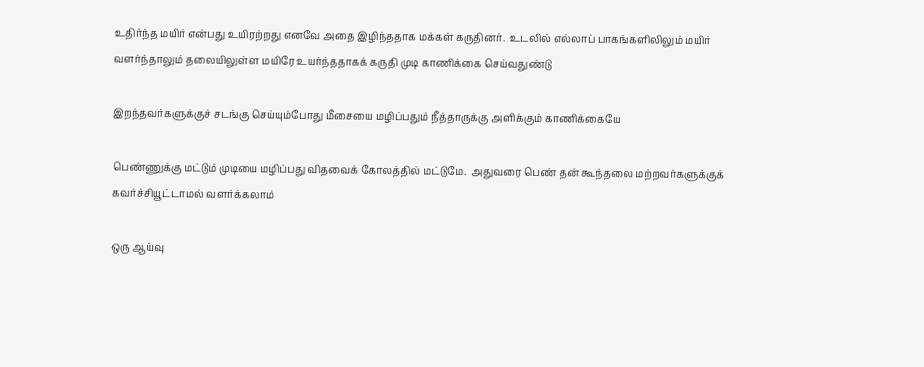உதிர்ந்த மயிர் என்பது உயிரற்றது எனவே அதை இழிந்ததாக மக்கள் கருதினர்.  உடலில் எல்லாப் பாகங்களிலிலும் மயிர் வளர்ந்தாலும் தலையிலுள்ள மயிரே உயர்ந்ததாகக் கருதி முடி காணிக்கை செய்வதுண்டு

இறந்தவர்களுக்குச் சடங்கு செய்யும்போது மீசையை மழிப்பதும் நீத்தாருக்கு அளிக்கும் காணிக்கையே

பெண்ணுக்கு மட்டும் முடியை மழிப்பது விதவைக் கோலத்தில் மட்டுமே.  அதுவரை பெண் தன் கூந்தலை மற்றவர்களுக்குக் கவர்ச்சியூட்டாமல் வளர்க்கலாம்

ஒரு ஆய்வு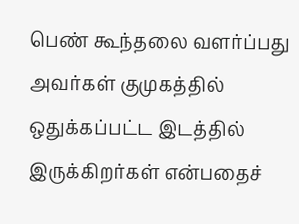பெண் கூந்தலை வளர்ப்பது அவர்கள் குமுகத்தில் ஒதுக்கப்பட்ட இடத்தில் இருக்கிறர்கள் என்பதைச்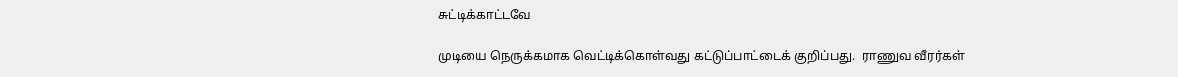சுட்டிக்காட்டவே

முடியை நெருக்கமாக வெட்டிக்கொள்வது கட்டுப்பாட்டைக் குறிப்பது.  ராணுவ வீரர்கள்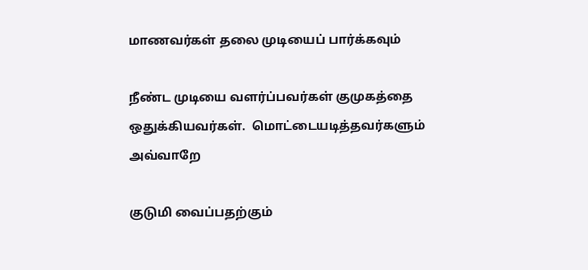மாணவர்கள் தலை முடியைப் பார்க்கவும்

நீண்ட முடியை வளர்ப்பவர்கள் குமுகத்தை ஒதுக்கியவர்கள்.  மொட்டையடித்தவர்களும் அவ்வாறே

குடுமி வைப்பதற்கும்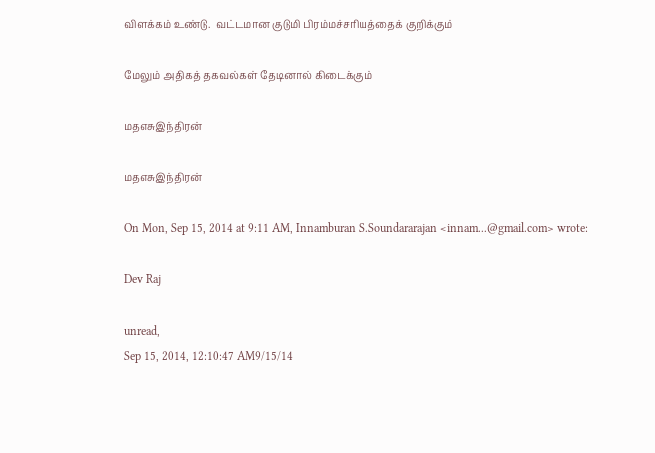விளக்கம் உண்டு.  வட்டமான குடுமி பிரம்மச்சரியத்தைக் குறிக்கும்

மேலும் அதிகத் தகவல்கள் தேடினால் கிடைக்கும்

மதஎசுஇந்திரன்

மதஎசுஇந்திரன்

On Mon, Sep 15, 2014 at 9:11 AM, Innamburan S.Soundararajan <innam...@gmail.com> wrote:

Dev Raj

unread,
Sep 15, 2014, 12:10:47 AM9/15/14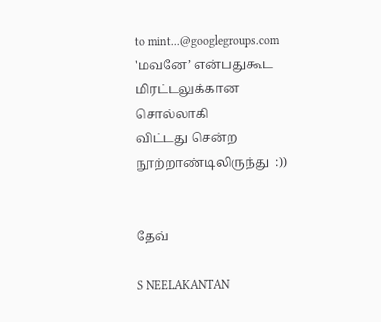to mint...@googlegroups.com
'மவனே’ என்பதுகூட மிரட்டலுக்கான சொல்லாகி
விட்டது சென்ற நூற்றாண்டிலிருந்து  :))


தேவ்

S NEELAKANTAN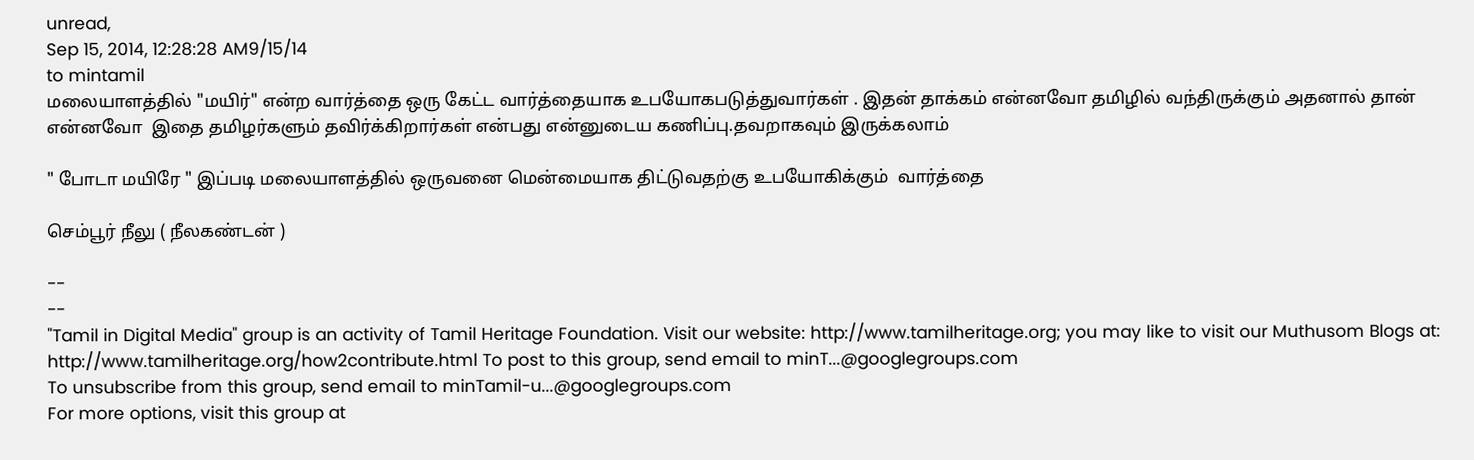unread,
Sep 15, 2014, 12:28:28 AM9/15/14
to mintamil
மலையாளத்தில் "மயிர்" என்ற வார்த்தை ஒரு கேட்ட வார்த்தையாக உபயோகபடுத்துவார்கள் . இதன் தாக்கம் என்னவோ தமிழில் வந்திருக்கும் அதனால் தான் என்னவோ  இதை தமிழர்களும் தவிர்க்கிறார்கள் என்பது என்னுடைய கணிப்பு.தவறாகவும் இருக்கலாம்

" போடா மயிரே " இப்படி மலையாளத்தில் ஒருவனை மென்மையாக திட்டுவதற்கு உபயோகிக்கும்  வார்த்தை

செம்பூர் நீலு ( நீலகண்டன் )

--
--
"Tamil in Digital Media" group is an activity of Tamil Heritage Foundation. Visit our website: http://www.tamilheritage.org; you may like to visit our Muthusom Blogs at: http://www.tamilheritage.org/how2contribute.html To post to this group, send email to minT...@googlegroups.com
To unsubscribe from this group, send email to minTamil-u...@googlegroups.com
For more options, visit this group at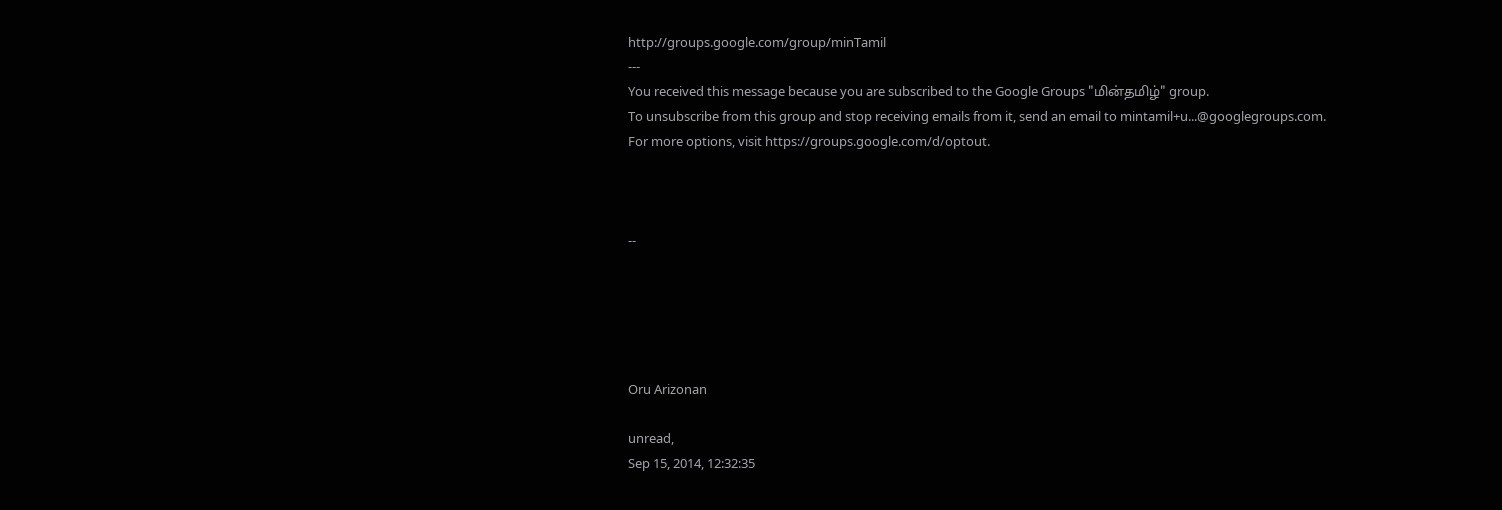http://groups.google.com/group/minTamil
---
You received this message because you are subscribed to the Google Groups "மின்தமிழ்" group.
To unsubscribe from this group and stop receiving emails from it, send an email to mintamil+u...@googlegroups.com.
For more options, visit https://groups.google.com/d/optout.



--





Oru Arizonan

unread,
Sep 15, 2014, 12:32:35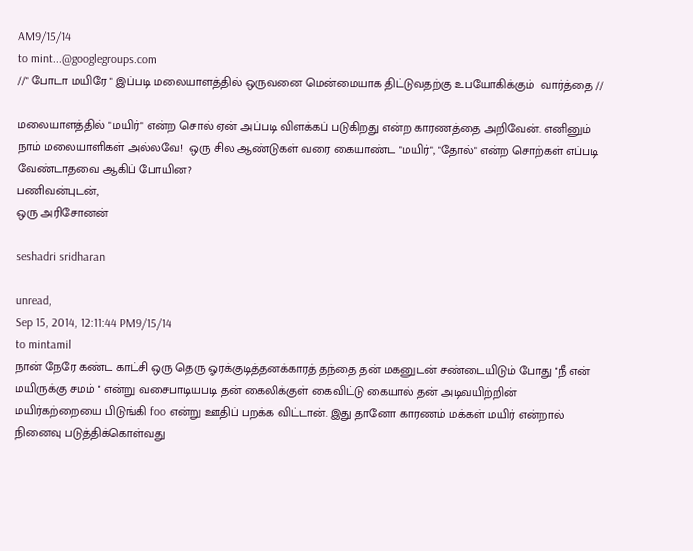AM9/15/14
to mint...@googlegroups.com
//" போடா மயிரே " இப்படி மலையாளத்தில் ஒருவனை மென்மையாக திட்டுவதற்கு உபயோகிக்கும்  வார்த்தை //

மலையாளத்தில் "மயிர்" என்ற சொல் ஏன் அப்படி விளக்கப் படுகிறது என்ற காரணத்தை அறிவேன். எனினும் நாம் மலையாளிகள் அல்லவே!  ஒரு சில ஆண்டுகள் வரை கையாண்ட "மயிர்", "தோல்" என்ற சொற்கள் எப்படி வேண்டாதவை ஆகிப் போயின?
பணிவன்புடன்,
ஒரு அரிசோனன்

seshadri sridharan

unread,
Sep 15, 2014, 12:11:44 PM9/15/14
to mintamil
நான் நேரே கண்ட காட்சி ஒரு தெரு ஓரக்குடித்தனக்காரத் தந்தை தன் மகனுடன் சண்டையிடும் போது ''நீ என் மயிருக்கு சமம் '' என்று வசைபாடியபடி தன் கைலிக்குள் கைவிட்டு கையால் தன் அடிவயிற்றின் மயிர்கற்றையை பிடுங்கி foo என்று ஊதிப் பறக்க விட்டான். இது தானோ காரணம் மக்கள் மயிர் என்றால் நினைவு படுத்திக்கொள்வது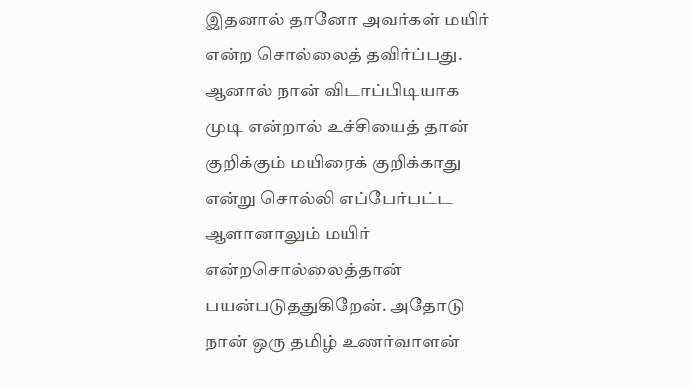இதனால் தானோ அவர்கள் மயிர் என்ற சொல்லைத் தவிர்ப்பது. ஆனால் நான் விடாப்பிடியாக முடி என்றால் உச்சியைத் தான் குறிக்கும் மயிரைக் குறிக்காது என்று சொல்லி எப்பேர்பட்ட ஆளானாலும் மயிர் என்றசொல்லைத்தான் பயன்படுததுகிறேன். அதோடு நான் ஒரு தமிழ் உணர்வாளன்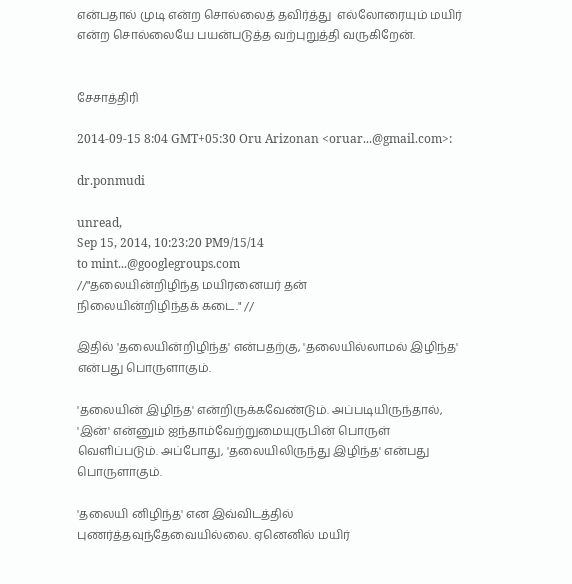என்பதால் முடி என்ற சொல்லைத் தவிர்த்து  எல்லோரையும் மயிர் என்ற சொல்லையே பயன்படுத்த வற்புறுத்தி வருகிறேன்.


சேசாத்திரி

2014-09-15 8:04 GMT+05:30 Oru Arizonan <oruar...@gmail.com>:

dr.ponmudi

unread,
Sep 15, 2014, 10:23:20 PM9/15/14
to mint...@googlegroups.com
//"தலையின்றிழிந்த மயிரனையர் தன்
நிலையின்றிழிந்தக் கடை." //

இதில் 'தலையின்றிழிந்த' என்பதற்கு, 'தலையில்லாமல் இழிந்த' என்பது பொருளாகும்.

'தலையின் இழிந்த' என்றிருக்கவேண்டும். அப்படியிருந்தால், 'இன்' என்னும் ஐந்தாம்வேற்றுமையுருபின் பொருள் வெளிப்படும். அப்போது, 'தலையிலிருந்து இழிந்த' என்பது பொருளாகும்.

'தலையி னிழிந்த' என இவ்விடத்தில் புணர்த்தவுந்தேவையில்லை. ஏனெனில் மயிர்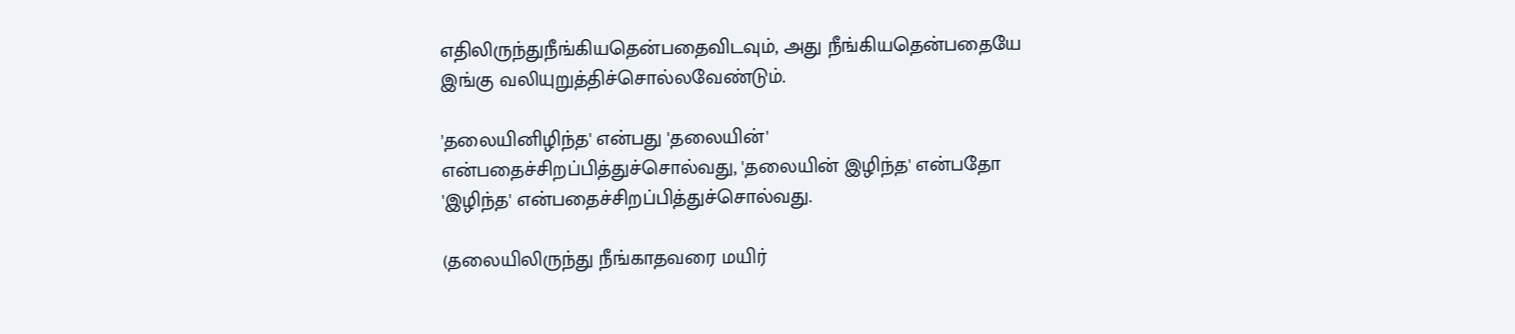எதிலிருந்துநீங்கியதென்பதைவிடவும், அது நீங்கியதென்பதையே இங்கு வலியுறுத்திச்சொல்லவேண்டும்.

'தலையினிழிந்த' என்பது 'தலையின்' என்பதைச்சிறப்பித்துச்சொல்வது, 'தலையின் இழிந்த' என்பதோ 'இழிந்த' என்பதைச்சிறப்பித்துச்சொல்வது.

(தலையிலிருந்து நீங்காதவரை மயிர்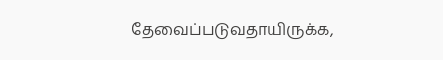தேவைப்படுவதாயிருக்க,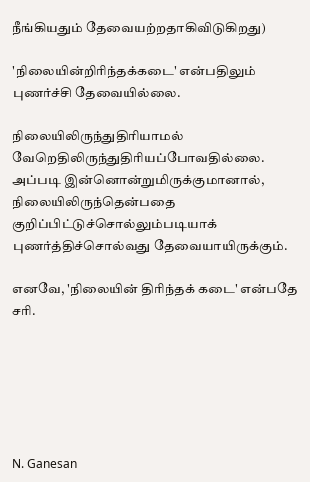நீங்கியதும் தேவையற்றதாகிவிடுகிறது)

'நிலையின்றிரிந்தக்கடை' என்பதிலும் புணர்ச்சி தேவையில்லை.

நிலையிலிருந்துதிரியாமல் வேறெதிலிருந்துதிரியப்போவதில்லை. அப்படி இன்னொன்றுமிருக்குமானால், நிலையிலிருந்தென்பதை குறிப்பிட்டுச்சொல்லும்படியாக் புணர்த்திச்சொல்வது தேவையாயிருக்கும்.

எனவே, 'நிலையின் திரிந்தக் கடை' என்பதே சரி.






N. Ganesan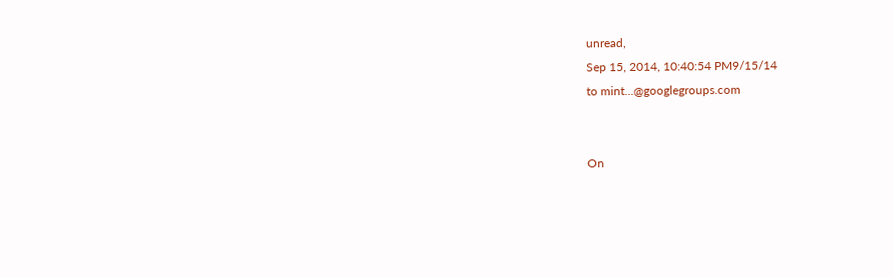unread,
Sep 15, 2014, 10:40:54 PM9/15/14
to mint...@googlegroups.com


On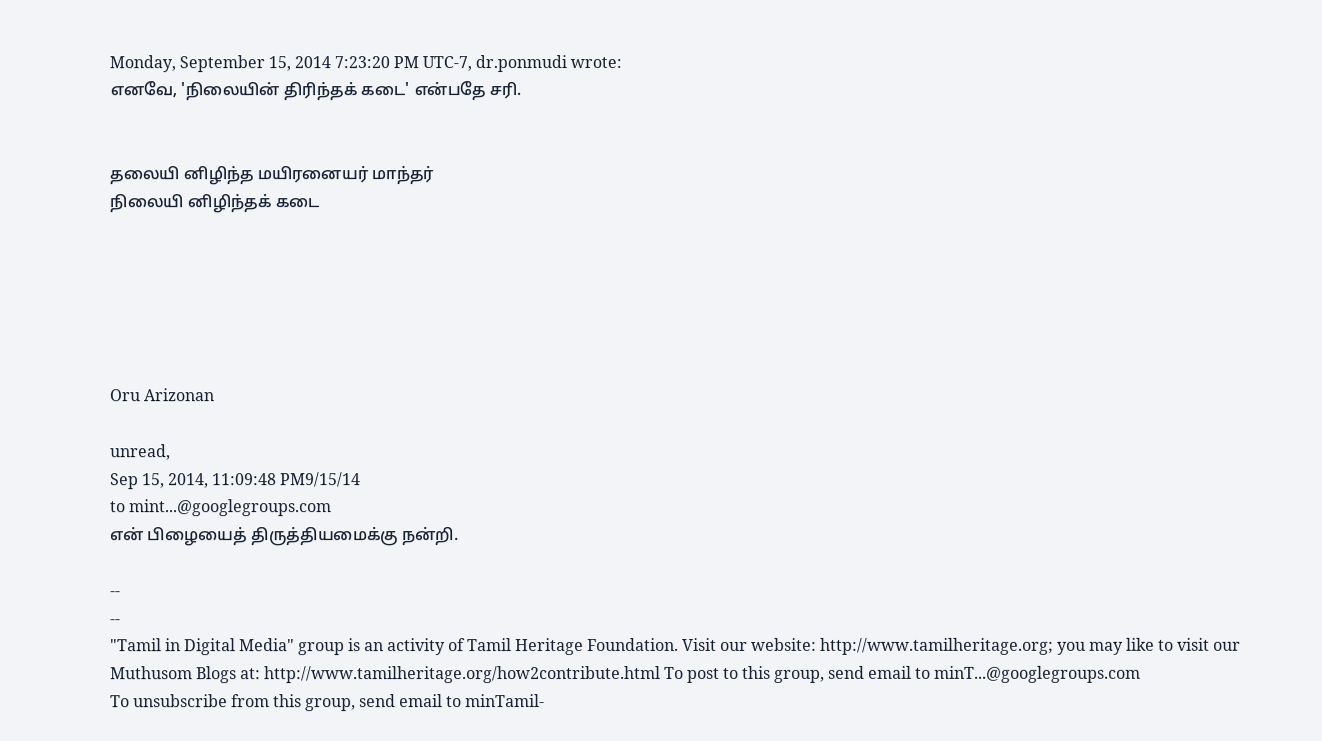Monday, September 15, 2014 7:23:20 PM UTC-7, dr.ponmudi wrote:
எனவே, 'நிலையின் திரிந்தக் கடை' என்பதே சரி.


தலையி னிழிந்த மயிரனையர் மாந்தர்
நிலையி னிழிந்தக் கடை






Oru Arizonan

unread,
Sep 15, 2014, 11:09:48 PM9/15/14
to mint...@googlegroups.com
என் பிழையைத் திருத்தியமைக்கு நன்றி.

--
--
"Tamil in Digital Media" group is an activity of Tamil Heritage Foundation. Visit our website: http://www.tamilheritage.org; you may like to visit our Muthusom Blogs at: http://www.tamilheritage.org/how2contribute.html To post to this group, send email to minT...@googlegroups.com
To unsubscribe from this group, send email to minTamil-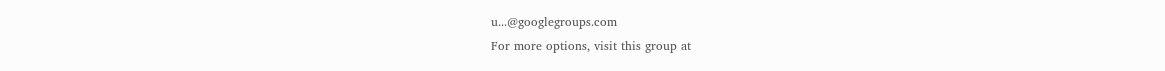u...@googlegroups.com
For more options, visit this group at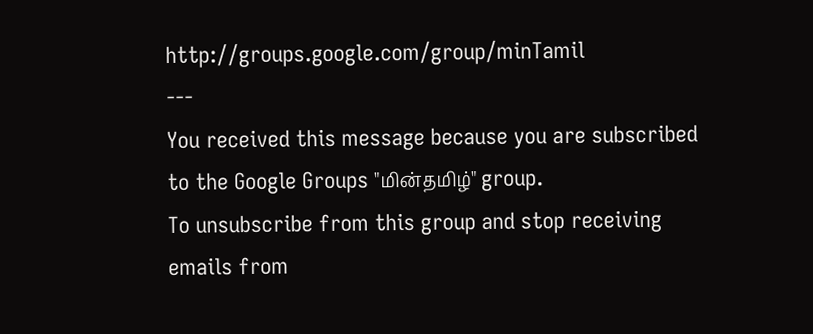http://groups.google.com/group/minTamil
---
You received this message because you are subscribed to the Google Groups "மின்தமிழ்" group.
To unsubscribe from this group and stop receiving emails from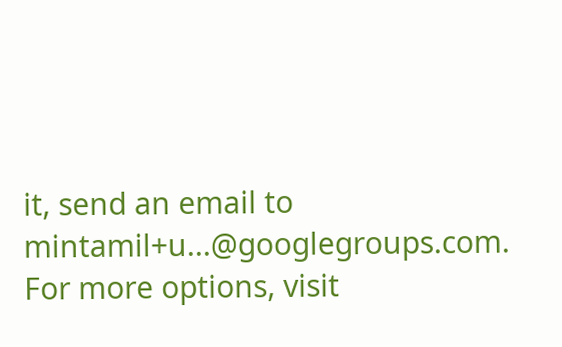it, send an email to mintamil+u...@googlegroups.com.
For more options, visit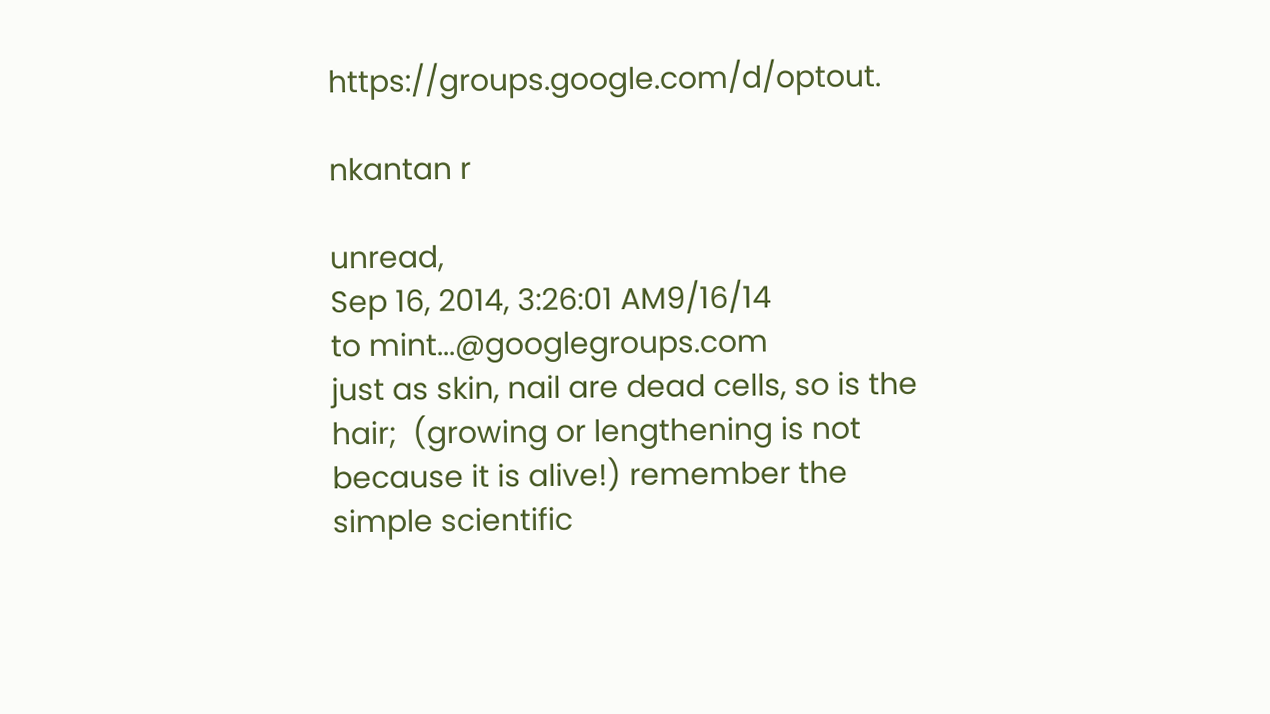https://groups.google.com/d/optout.

nkantan r

unread,
Sep 16, 2014, 3:26:01 AM9/16/14
to mint...@googlegroups.com
just as skin, nail are dead cells, so is the hair;  (growing or lengthening is not because it is alive!) remember the simple scientific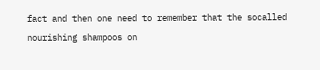fact and then one need to remember that the socalled nourishing shampoos on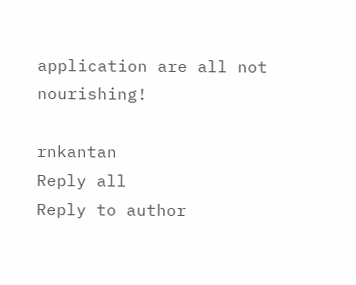application are all not nourishing!

rnkantan
Reply all
Reply to author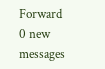Forward
0 new messages